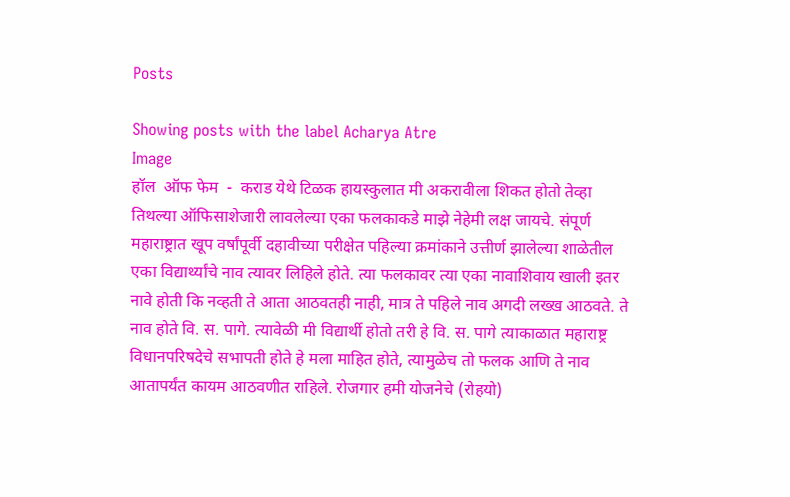Posts

Showing posts with the label Acharya Atre
Image
हॉल  ऑफ फेम  -  कराड येथे टिळक हायस्कुलात मी अकरावीला शिकत होतो तेव्हा तिथल्या ऑफिसाशेजारी लावलेल्या एका फलकाकडे माझे नेहेमी लक्ष जायचे. संपूर्ण महाराष्ट्रात खूप वर्षांपूर्वी दहावीच्या परीक्षेत पहिल्या क्रमांकाने उत्तीर्ण झालेल्या शाळेतील एका विद्यार्थ्यांचे नाव त्यावर लिहिले होते. त्या फलकावर त्या एका नावाशिवाय खाली इतर नावे होती कि नव्हती ते आता आठवतही नाही, मात्र ते पहिले नाव अगदी लख्ख आठवते. ते नाव होते वि. स. पागे. त्यावेळी मी विद्यार्थी होतो तरी हे वि. स. पागे त्याकाळात महाराष्ट्र विधानपरिषदेचे सभापती होते हे मला माहित होते, त्यामुळेच तो फलक आणि ते नाव आतापर्यंत कायम आठवणीत राहिले. रोजगार हमी योजनेचे (रोहयो)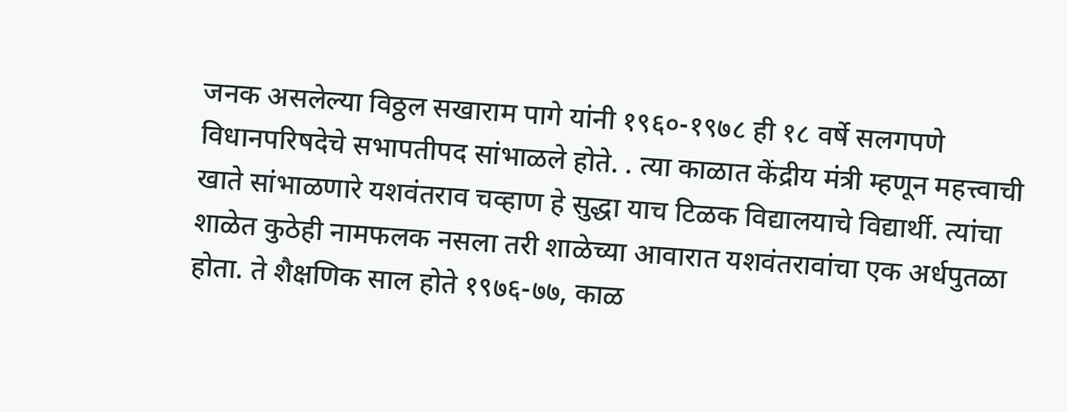जनक असलेल्या विठ्ठल सखाराम पागे यांनी १९६०-१९७८ ही १८ वर्षे सलगपणे विधानपरिषदेचे सभापतीपद सांभाळले होते. . त्या काळात केंद्रीय मंत्री म्हणून महत्त्वाची खाते सांभाळणारे यशवंतराव चव्हाण हे सुद्धा याच टिळक विद्यालयाचे विद्यार्थी. त्यांचा शाळेत कुठेही नामफलक नसला तरी शाळेच्या आवारात यशवंतरावांचा एक अर्धपुतळा होता. ते शैक्षणिक साल होते १९७६-७७, काळ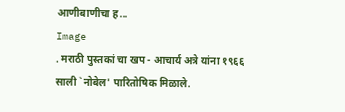आणीबाणीचा ह...
Image
. मराठी पुस्तकां चा खप - आचार्य अत्रे यांना १९६६ साली `नोबेल' पारितोषिक मिळाले.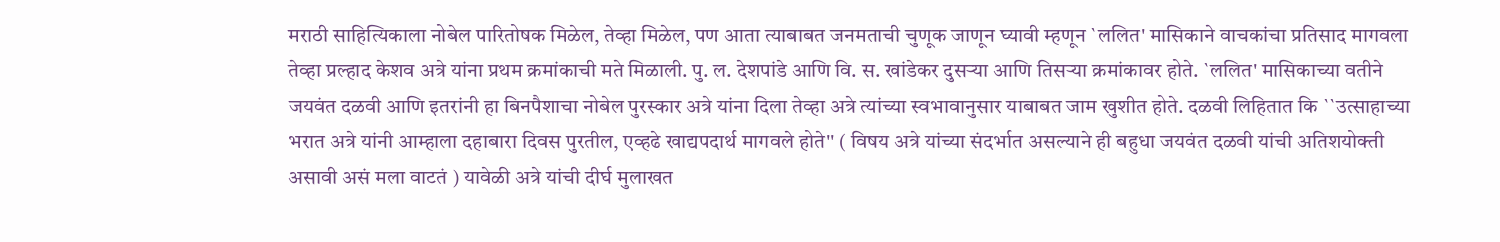मराठी साहित्यिकाला नोबेल पारितोषक मिळेल, तेव्हा मिळेल, पण आता त्याबाबत जनमताची चुणूक जाणून घ्यावी म्हणून `ललित' मासिकाने वाचकांचा प्रतिसाद मागवला तेव्हा प्रल्हाद केशव अत्रे यांना प्रथम क्रमांकाची मते मिळाली. पु. ल. देशपांडे आणि वि. स. खांडेकर दुसऱ्या आणि तिसऱ्या क्रमांकावर होते. `ललित' मासिकाच्या वतीने जयवंत दळवी आणि इतरांनी हा बिनपैशाचा नोबेल पुरस्कार अत्रे यांना दिला तेव्हा अत्रे त्यांच्या स्वभावानुसार याबाबत जाम खुशीत होते. दळवी लिहितात कि ``उत्साहाच्या भरात अत्रे यांनी आम्हाला दहाबारा दिवस पुरतील, एव्हढे खाद्यपदार्थ मागवले होते'' ( विषय अत्रे यांच्या संदर्भात असल्याने ही बहुधा जयवंत दळवी यांची अतिशयोक्ती असावी असं मला वाटतं ) यावेळी अत्रे यांची दीर्घ मुलाखत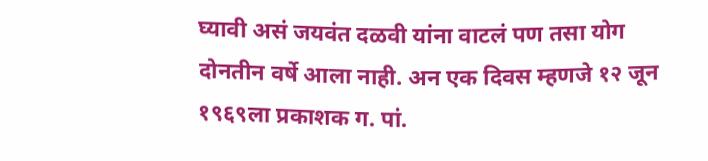घ्यावी असं जयवंत दळवी यांना वाटलं पण तसा योग दोनतीन वर्षे आला नाही. अन एक दिवस म्हणजे १२ जून १९६९ला प्रकाशक ग. पां.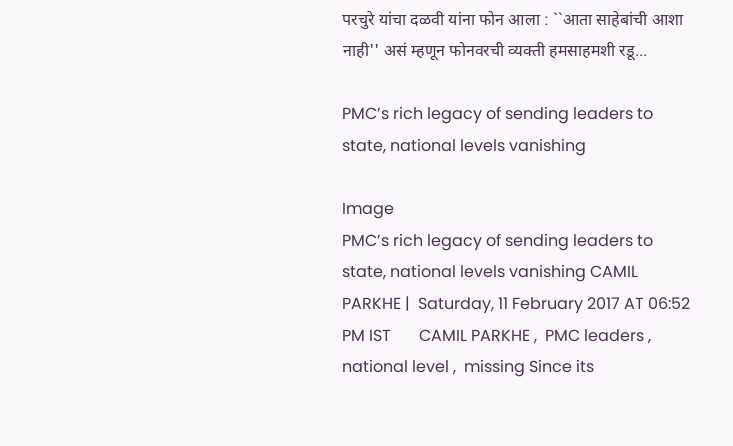परचुरे यांचा दळवी यांना फोन आला : ``आता साहेबांची आशा नाही'' असं म्हणून फोनवरची व्यक्ती हमसाहमशी रडू...

PMC’s rich legacy of sending leaders to state, national levels vanishing

Image
PMC’s rich legacy of sending leaders to state, national levels vanishing CAMIL PARKHE |  Saturday, 11 February 2017 AT 06:52 PM IST       CAMIL PARKHE ,  PMC leaders ,  national level ,  missing Since its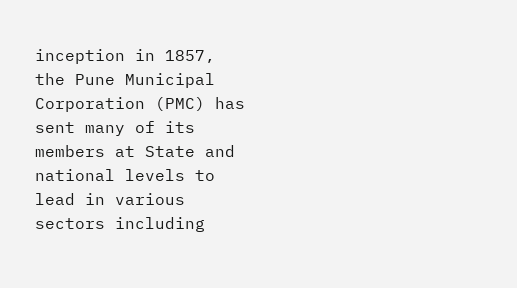inception in 1857, the Pune Municipal Corporation (PMC) has sent many of its members at State and national levels to lead in various sectors including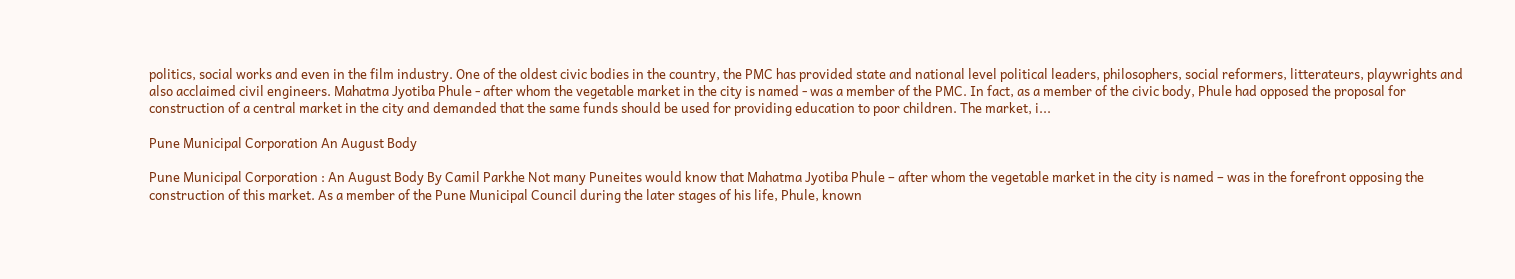politics, social works and even in the film industry. One of the oldest civic bodies in the country, the PMC has provided state and national level political leaders, philosophers, social reformers, litterateurs, playwrights and also acclaimed civil engineers. Mahatma Jyotiba Phule - after whom the vegetable market in the city is named - was a member of the PMC. In fact, as a member of the civic body, Phule had opposed the proposal for construction of a central market in the city and demanded that the same funds should be used for providing education to poor children. The market, i...

Pune Municipal Corporation An August Body

Pune Municipal Corporation : An August Body By Camil Parkhe Not many Puneites would know that Mahatma Jyotiba Phule – after whom the vegetable market in the city is named – was in the forefront opposing the construction of this market. As a member of the Pune Municipal Council during the later stages of his life, Phule, known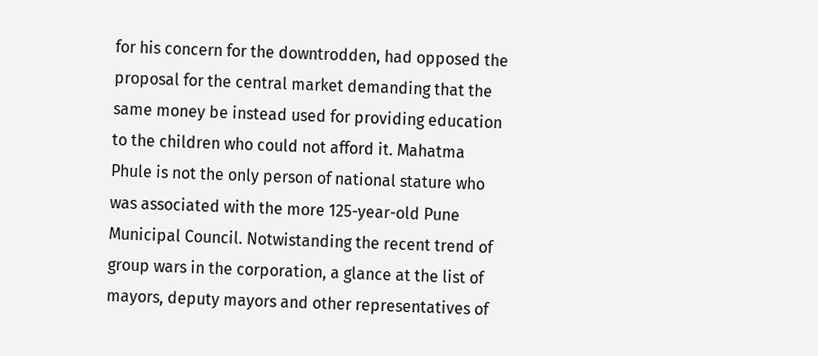for his concern for the downtrodden, had opposed the proposal for the central market demanding that the same money be instead used for providing education to the children who could not afford it. Mahatma Phule is not the only person of national stature who was associated with the more 125-year-old Pune Municipal Council. Notwistanding the recent trend of group wars in the corporation, a glance at the list of mayors, deputy mayors and other representatives of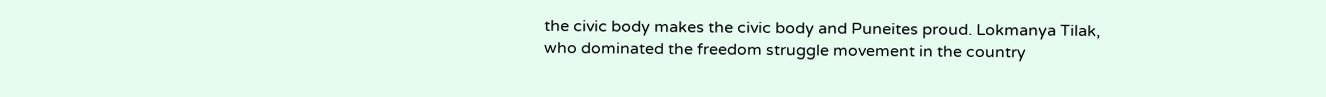the civic body makes the civic body and Puneites proud. Lokmanya Tilak, who dominated the freedom struggle movement in the country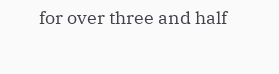for over three and half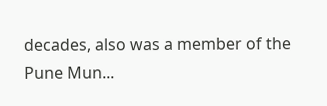decades, also was a member of the Pune Mun...